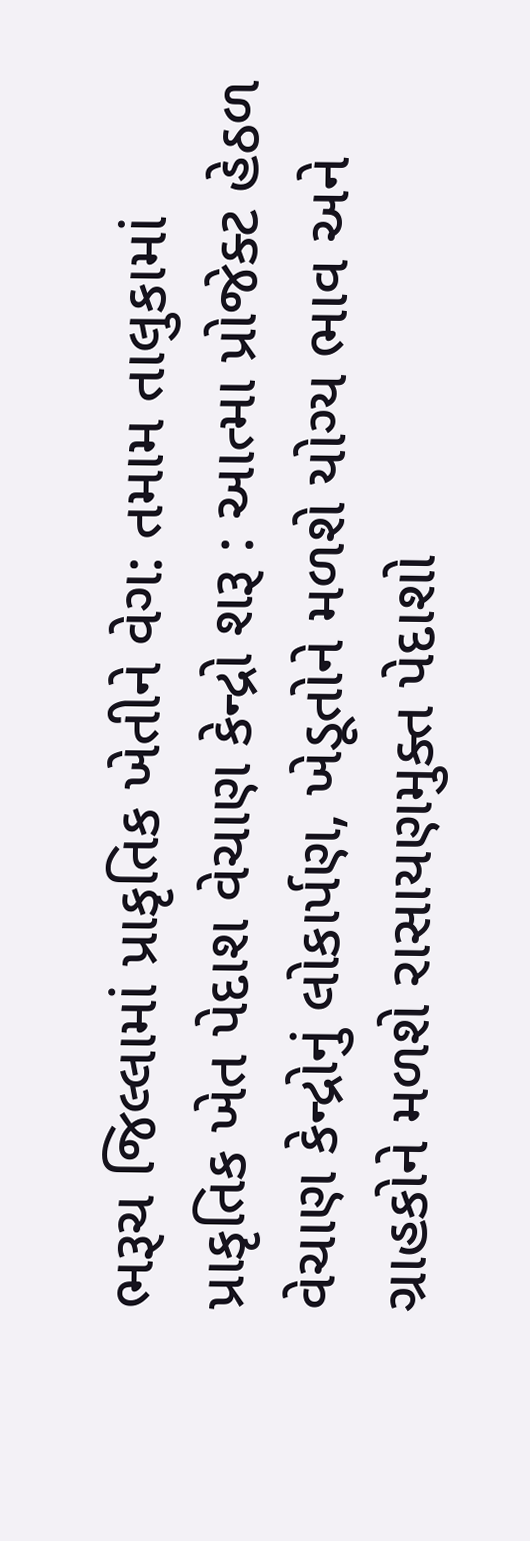ભરૂચ જિલ્લામાં પ્રાકૃતિક ખેતીને વેગ: તમામ તાલુકામાં પ્રાકૃતિક ખેત પેદાશ વેચાણ કેન્દ્રો શરૂ : આત્મા પ્રોજેક્ટ હેઠળ વેચાણ કેન્દ્રોનું લોકાર્પણ, ખેડૂતોને મળશે યોગ્ય ભાવ અને ગ્રાહકોને મળશે રાસાયણમુક્ત પેદાશો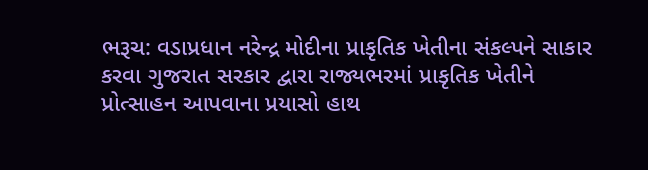ભરૂચ: વડાપ્રધાન નરેન્દ્ર મોદીના પ્રાકૃતિક ખેતીના સંકલ્પને સાકાર કરવા ગુજરાત સરકાર દ્વારા રાજ્યભરમાં પ્રાકૃતિક ખેતીને પ્રોત્સાહન આપવાના પ્રયાસો હાથ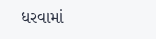ધરવામાં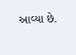આવ્યા છે.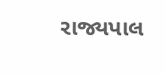રાજ્યપાલ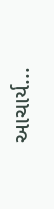આચાર્ય...